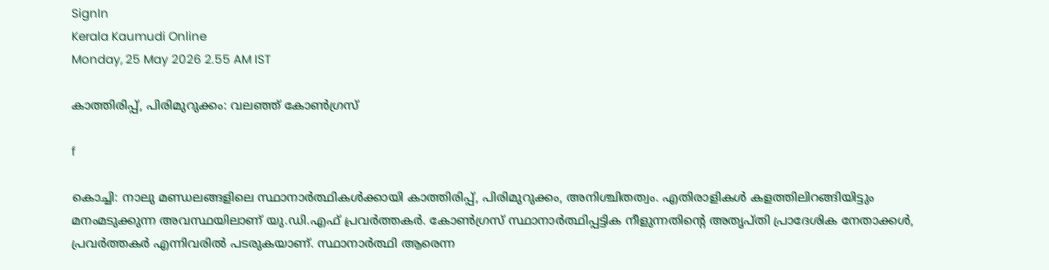SignIn
Kerala Kaumudi Online
Monday, 25 May 2026 2.55 AM IST

കാത്തിരിപ്പ്, പിരിമുറുക്കം: വലഞ്ഞ് കോൺഗ്രസ്

f

കൊച്ചി: നാലു മണ്ഡലങ്ങളിലെ സ്ഥാനാർത്ഥികൾക്കായി കാത്തിരിപ്പ്, പിരിമുറുക്കം, അനിശ്ചിതത്വം. എതിരാളികൾ കളത്തിലിറങ്ങിയിട്ടും മനംമടുക്കുന്ന അവസ്ഥയിലാണ് യു.ഡി.എഫ് പ്രവർത്തകർ. കോൺഗ്രസ് സ്ഥാനാർത്ഥിപ്പട്ടിക നീളുന്നതിന്റെ അതൃപ്‌തി പ്രാദേശിക നേതാക്കൾ, പ്രവർത്തകർ എന്നിവരിൽ പടരുകയാണ്. സ്ഥാനാർത്ഥി ആരെന്ന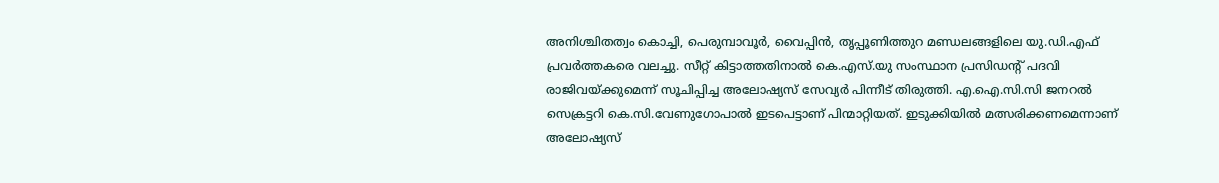അനിശ്ചിതത്വം കൊച്ചി, പെരുമ്പാവൂർ, വൈപ്പിൻ, തൃപ്പൂണിത്തുറ മണ്ഡലങ്ങളിലെ യു.ഡി.എഫ് പ്രവർത്തകരെ വലച്ചു. സീറ്റ് കിട്ടാത്തതിനാൽ കെ.എസ്.യു സംസ്ഥാന പ്രസിഡന്റ് പദവി രാജിവയ്ക്കുമെന്ന് സൂചിപ്പിച്ച അലോഷ്യസ് സേവ്യർ പിന്നീട് തിരുത്തി. എ.ഐ.സി.സി ജനറൽ സെക്രട്ടറി കെ.സി.വേണുഗോപാൽ ഇടപെട്ടാണ് പിന്മാറ്റിയത്. ഇടുക്കിയിൽ മത്സരിക്കണമെന്നാണ് അലോഷ്യസ്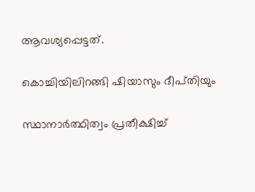ആവശ്യപ്പെട്ടത്.

കൊച്ചിയിലിറങ്ങി ഷിയാസും ദീപ്‌തിയും

സ്ഥാനാർത്ഥിത്വം പ്രതീക്ഷിച്ച്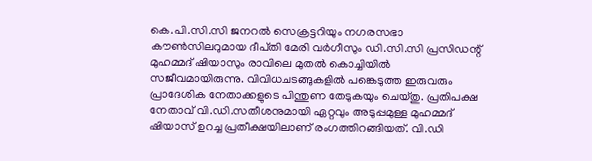കെ.പി.സി.സി ജനറൽ സെക്രട്ടറിയും നഗരസഭാ കൗൺസിലറുമായ ദീപ്‌തി മേരി വർഗീസും ഡി.സി.സി പ്രസിഡന്റ് മുഹമ്മദ് ഷിയാസും രാവിലെ മുതൽ കൊച്ചിയിൽ സജീവമായിരുന്നു. വിവിധചടങ്ങുകളിൽ പങ്കെടുത്ത ഇരുവരും പ്രാദേശിക നേതാക്കളുടെ പിന്തുണ തേടുകയും ചെയ്‌തു. പ്രതിപക്ഷ നേതാവ് വി.ഡി.സതീശനുമായി ഏറ്റവും അടുപ്പമുള്ള മുഹമ്മദ് ഷിയാസ് ഉറച്ച പ്രതീക്ഷയിലാണ് രംഗത്തിറങ്ങിയത്. വി.ഡി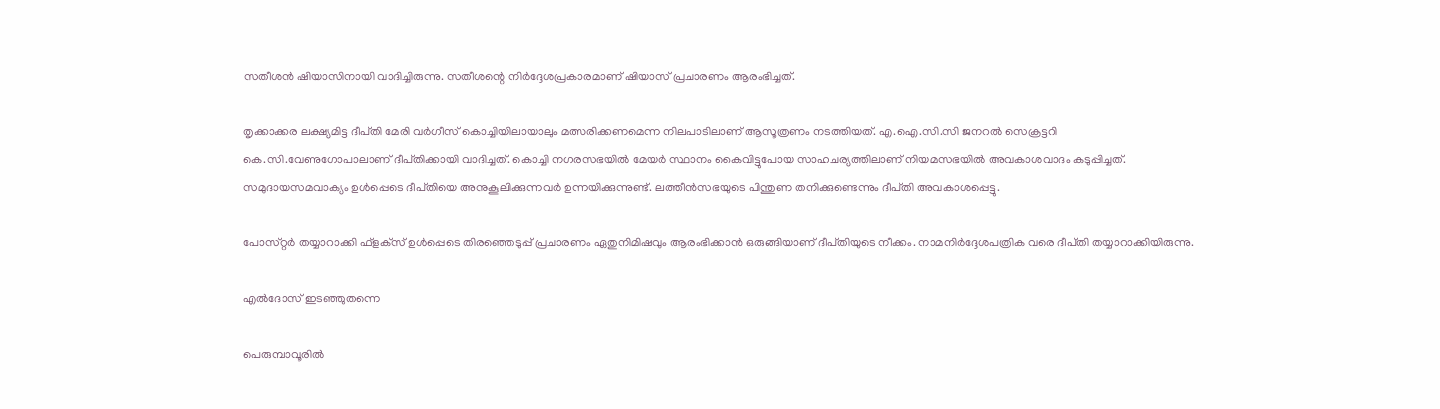സതീശൻ ഷിയാസിനായി വാദിച്ചിരുന്നു. സതീശന്റെ നിർദ്ദേശപ്രകാരമാണ് ഷിയാസ് പ്രചാരണം ആരംഭിച്ചത്.

തൃക്കാക്കര ലക്ഷ്യമിട്ട ദീപ്‌തി മേരി വർഗീസ് കൊച്ചിയിലായാലും മത്സരിക്കണമെന്ന നിലപാടിലാണ് ആസൂത്രണം നടത്തിയത്. എ.ഐ.സി.സി ജനറൽ സെക്രട്ടറി കെ.സി.വേണുഗോപാലാണ് ദീപ്‌തിക്കായി വാദിച്ചത്. കൊച്ചി നഗരസഭയിൽ മേയർ സ്ഥാനം കൈവിട്ടുപോയ സാഹചര്യത്തിലാണ് നിയമസഭയിൽ അവകാശവാദം കടുപ്പിച്ചത്. സമുദായസമവാക്യം ഉൾപ്പെടെ ദീപ്‌തിയെ അനുകൂലിക്കുന്നവർ ഉന്നയിക്കുന്നുണ്ട്. ലത്തീൻസഭയുടെ പിന്തുണ തനിക്കുണ്ടെന്നും ദീപ്‌തി അവകാശപ്പെട്ടു.

പോസ്‌റ്റർ തയ്യാറാക്കി ഫ്ളക്‌സ് ഉൾപ്പെടെ തിരഞ്ഞെടുപ്പ് പ്രചാരണം ഏതുനിമിഷവും ആരംഭിക്കാൻ ഒരുങ്ങിയാണ് ദീപ്‌തിയുടെ നീക്കം. നാമനിർദ്ദേശപത്രിക വരെ ദീപ്‌തി തയ്യാറാക്കിയിരുന്നു.

എൽദോസ് ഇടഞ്ഞുതന്നെ

പെരുമ്പാവൂരിൽ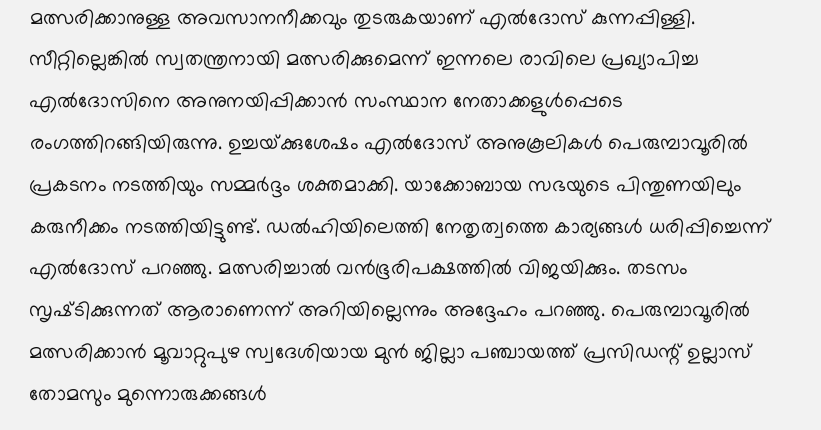മത്സരിക്കാനുള്ള അവസാനനീക്കവും തുടരുകയാണ് എൽദോസ് കുന്നപ്പിള്ളി. സീറ്റില്ലെങ്കിൽ സ്വതന്ത്രനായി മത്സരിക്കുമെന്ന് ഇന്നലെ രാവിലെ പ്രഖ്യാപിച്ച എൽദോസിനെ അനുനയിപ്പിക്കാൻ സംസ്ഥാന നേതാക്കളുൾപ്പെടെ രംഗത്തിറങ്ങിയിരുന്നു. ഉച്ചയ്‌ക്കുശേഷം എൽദോസ് അനുകൂലികൾ പെരുമ്പാവൂരിൽ പ്രകടനം നടത്തിയും സമ്മർദ്ദം ശക്തമാക്കി. യാക്കോബായ സഭയുടെ പിന്തുണയിലും കരുനീക്കം നടത്തിയിട്ടുണ്ട്. ഡൽഹിയിലെത്തി നേതൃത്വത്തെ കാര്യങ്ങൾ ധരിപ്പിച്ചെന്ന് എൽദോസ് പറഞ്ഞു. മത്സരിച്ചാൽ വൻഭൂരിപക്ഷത്തിൽ വിജയിക്കും. തടസം സൃഷ്‌ടിക്കുന്നത് ആരാണെന്ന് അറിയില്ലെന്നും അദ്ദേഹം പറഞ്ഞു. പെരുമ്പാവൂരിൽ മത്സരിക്കാൻ മൂവാറ്റുപുഴ സ്വദേശിയായ മുൻ ജില്ലാ പഞ്ചായത്ത് പ്രസിഡന്റ് ഉല്ലാസ് തോമസും മുന്നൊരുക്കങ്ങൾ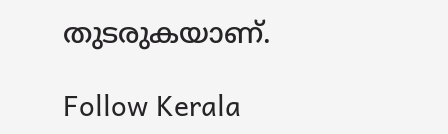തുടരുകയാണ്.

Follow Kerala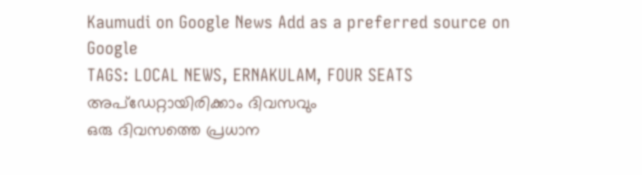Kaumudi on Google News Add as a preferred source on Google
TAGS: LOCAL NEWS, ERNAKULAM, FOUR SEATS
അപ്ഡേറ്റായിരിക്കാം ദിവസവും
ഒരു ദിവസത്തെ പ്രധാന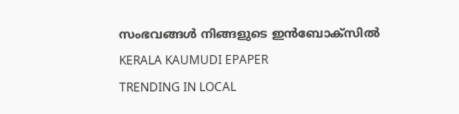സംഭവങ്ങൾ നിങ്ങളുടെ ഇൻബോക്സിൽ
KERALA KAUMUDI EPAPER
TRENDING IN LOCAL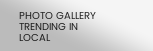PHOTO GALLERY
TRENDING IN LOCAL